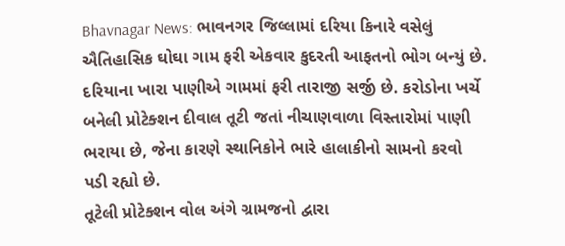Bhavnagar News: ભાવનગર જિલ્લામાં દરિયા કિનારે વસેલું ઐતિહાસિક ઘોઘા ગામ ફરી એકવાર કુદરતી આફતનો ભોગ બન્યું છે. દરિયાના ખારા પાણીએ ગામમાં ફરી તારાજી સર્જી છે. કરોડોના ખર્ચે બનેલી પ્રોટેક્શન દીવાલ તૂટી જતાં નીચાણવાળા વિસ્તારોમાં પાણી ભરાયા છે, જેના કારણે સ્થાનિકોને ભારે હાલાકીનો સામનો કરવો પડી રહ્યો છે.
તૂટેલી પ્રોટેક્શન વોલ અંગે ગ્રામજનો દ્વારા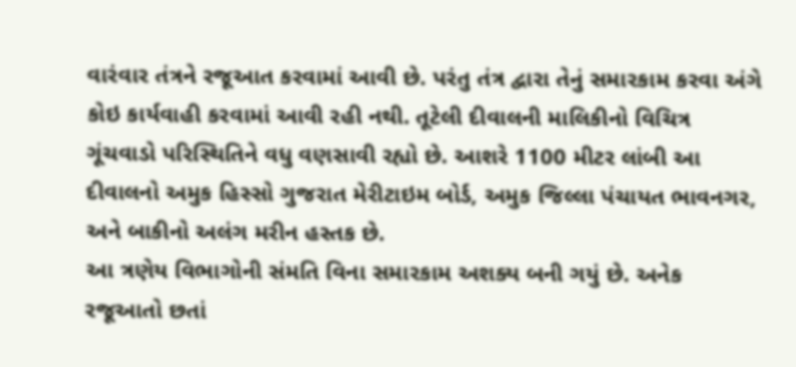વારંવાર તંત્રને રજૂઆત કરવામાં આવી છે. પરંતુ તંત્ર દ્વારા તેનું સમારકામ કરવા અંગે કોઇ કાર્યવાહી કરવામાં આવી રહી નથી. તૂટેલી દીવાલની માલિકીનો વિચિત્ર ગૂંચવાડો પરિસ્થિતિને વધુ વણસાવી રહ્યો છે. આશરે 1100 મીટર લાંબી આ દીવાલનો અમુક હિસ્સો ગુજરાત મેરીટાઇમ બોર્ડ, અમુક જિલ્લા પંચાયત ભાવનગર, અને બાકીનો અલંગ મરીન હસ્તક છે.
આ ત્રણેય વિભાગોની સંમતિ વિના સમારકામ અશક્ય બની ગયું છે. અનેક રજૂઆતો છતાં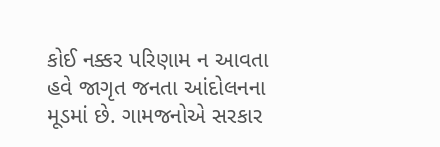કોઈ નક્કર પરિણામ ન આવતા હવે જાગૃત જનતા આંદોલનના મૂડમાં છે. ગામજનોએ સરકાર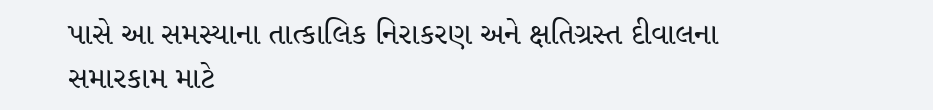પાસે આ સમસ્યાના તાત્કાલિક નિરાકરણ અને ક્ષતિગ્રસ્ત દીવાલના સમારકામ માટે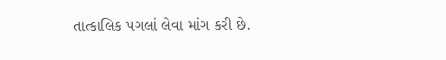તાત્કાલિક પગલાં લેવા માંગ કરી છે.